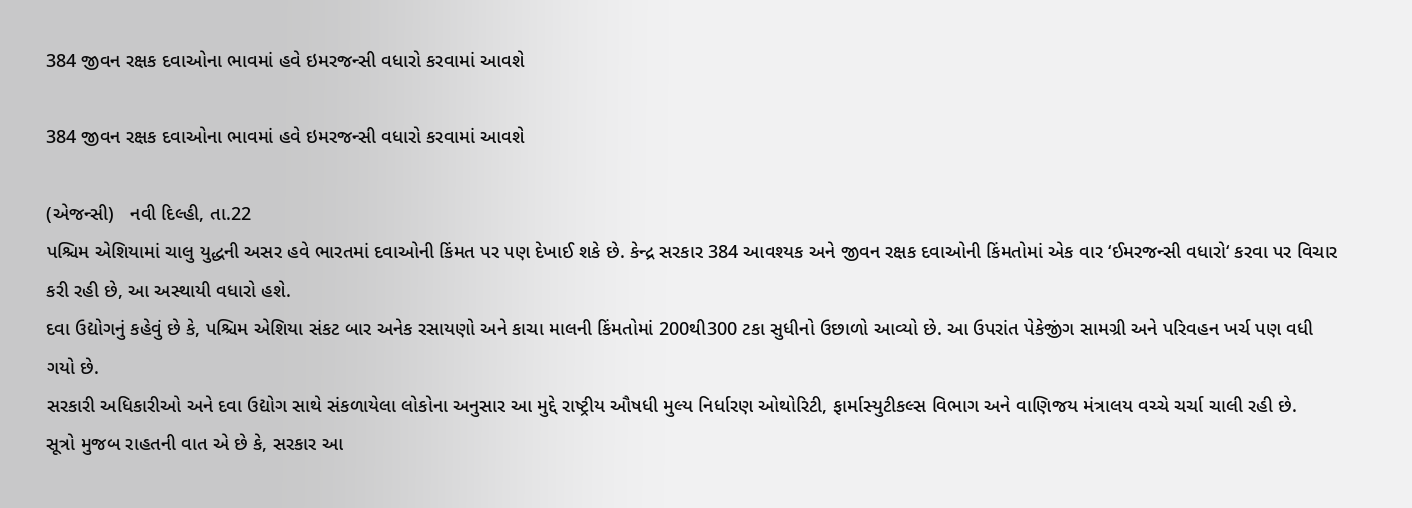384 જીવન રક્ષક દવાઓના ભાવમાં હવે ઇમરજન્સી વધારો કરવામાં આવશે

384 જીવન રક્ષક દવાઓના ભાવમાં હવે ઇમરજન્સી વધારો કરવામાં આવશે

(એજન્સી)   નવી દિલ્હી, તા.22
પશ્ચિમ એશિયામાં ચાલુ યુદ્ધની અસર હવે ભારતમાં દવાઓની કિંમત પર પણ દેખાઈ શકે છે. કેન્દ્ર સરકાર 384 આવશ્યક અને જીવન રક્ષક દવાઓની કિંમતોમાં એક વાર ‘ઈમરજન્સી વધારો‘ કરવા પર વિચાર કરી રહી છે, આ અસ્થાયી વધારો હશે.
દવા ઉદ્યોગનું કહેવું છે કે, પશ્ચિમ એશિયા સંકટ બાર અનેક રસાયણો અને કાચા માલની કિંમતોમાં 200થી300 ટકા સુધીનો ઉછાળો આવ્યો છે. આ ઉપરાંત પેકેજીંગ સામગ્રી અને પરિવહન ખર્ચ પણ વધી ગયો છે.
સરકારી અધિકારીઓ અને દવા ઉદ્યોગ સાથે સંકળાયેલા લોકોના અનુસાર આ મુદ્દે રાષ્ટ્રીય ઔષધી મુલ્ય નિર્ધારણ ઓથોરિટી, ફાર્માસ્યુટીકલ્સ વિભાગ અને વાણિજય મંત્રાલય વચ્ચે ચર્ચા ચાલી રહી છે.
સૂત્રો મુજબ રાહતની વાત એ છે કે, સરકાર આ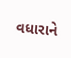વધારાને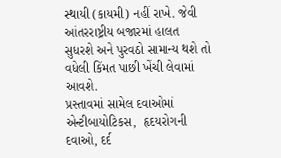સ્થાયી (કાયમી) નહીં રાખે. જેવી આંતરરાષ્ટ્રીય બજારમાં હાલત સુધરશે અને પુરવઠો સામાન્ય થશે તો વધેલી કિંમત પાછી ખેંચી લેવામાં આવશે.
પ્રસ્તાવમાં સામેલ દવાઓમાં એન્ટીબાયોટિકસ,  હૃદયરોગની દવાઓ, દર્દ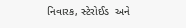નિવારક, સ્ટેરોઈડ  અને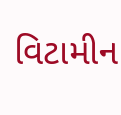વિટામીન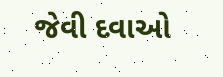જેવી દવાઓ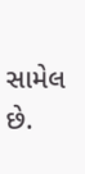સામેલ છે.